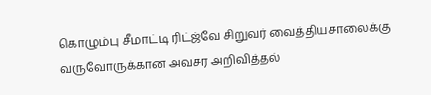கொழும்பு சீமாட்டி ரிட்ஜ்வே சிறுவர் வைத்தியசாலைக்கு வருவோருக்கான அவசர அறிவித்தல்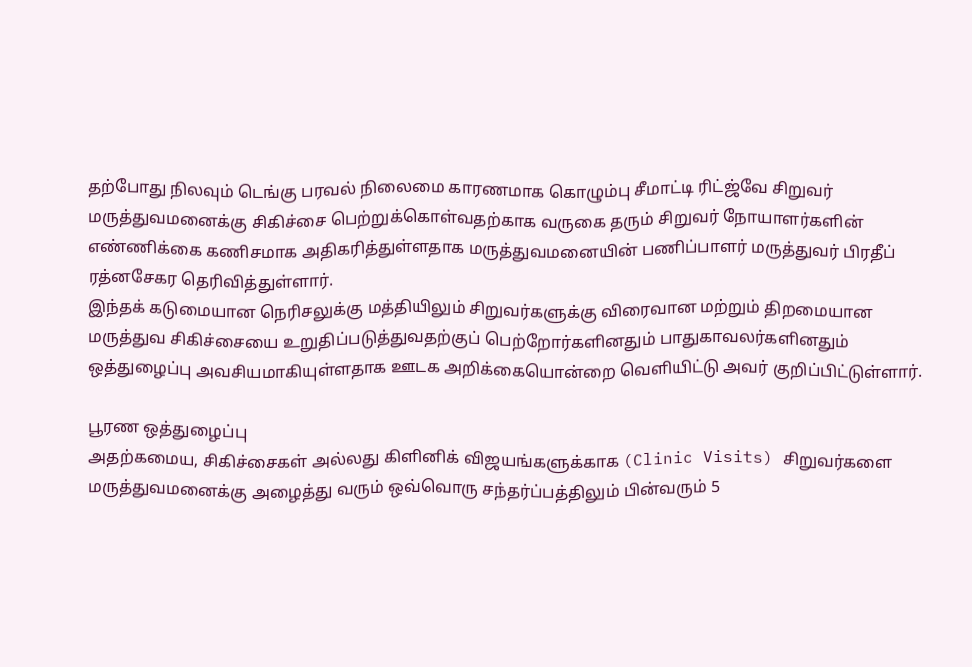தற்போது நிலவும் டெங்கு பரவல் நிலைமை காரணமாக கொழும்பு சீமாட்டி ரிட்ஜ்வே சிறுவர் மருத்துவமனைக்கு சிகிச்சை பெற்றுக்கொள்வதற்காக வருகை தரும் சிறுவர் நோயாளர்களின் எண்ணிக்கை கணிசமாக அதிகரித்துள்ளதாக மருத்துவமனையின் பணிப்பாளர் மருத்துவர் பிரதீப் ரத்னசேகர தெரிவித்துள்ளார்.
இந்தக் கடுமையான நெரிசலுக்கு மத்தியிலும் சிறுவர்களுக்கு விரைவான மற்றும் திறமையான மருத்துவ சிகிச்சையை உறுதிப்படுத்துவதற்குப் பெற்றோர்களினதும் பாதுகாவலர்களினதும் ஒத்துழைப்பு அவசியமாகியுள்ளதாக ஊடக அறிக்கையொன்றை வெளியிட்டு அவர் குறிப்பிட்டுள்ளார்.

பூரண ஒத்துழைப்பு
அதற்கமைய, சிகிச்சைகள் அல்லது கிளினிக் விஜயங்களுக்காக (Clinic Visits) சிறுவர்களை மருத்துவமனைக்கு அழைத்து வரும் ஒவ்வொரு சந்தர்ப்பத்திலும் பின்வரும் 5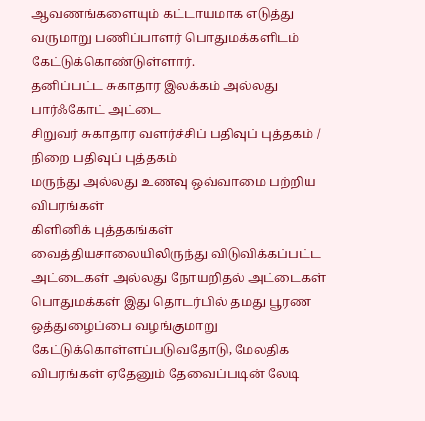ஆவணங்களையும் கட்டாயமாக எடுத்து வருமாறு பணிப்பாளர் பொதுமக்களிடம் கேட்டுக்கொண்டுள்ளார்.
தனிப்பட்ட சுகாதார இலக்கம் அல்லது பார்ஃகோட் அட்டை
சிறுவர் சுகாதார வளர்ச்சிப் பதிவுப் புத்தகம் / நிறை பதிவுப் புத்தகம்
மருந்து அல்லது உணவு ஒவ்வாமை பற்றிய விபரங்கள்
கிளினிக் புத்தகங்கள்
வைத்தியசாலையிலிருந்து விடுவிக்கப்பட்ட அட்டைகள் அல்லது நோயறிதல் அட்டைகள்
பொதுமக்கள் இது தொடர்பில் தமது பூரண ஒத்துழைப்பை வழங்குமாறு கேட்டுக்கொள்ளப்படுவதோடு, மேலதிக விபரங்கள் ஏதேனும் தேவைப்படின் லேடி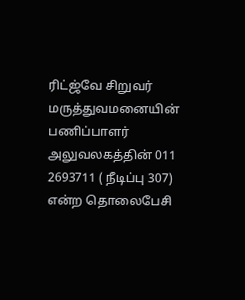ரிட்ஜ்வே சிறுவர் மருத்துவமனையின் பணிப்பாளர் அலுவலகத்தின் 011 2693711 ( நீடிப்பு 307) என்ற தொலைபேசி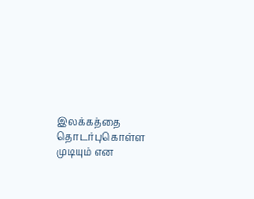இலக்கத்தை தொடர்புகொள்ள முடியும் என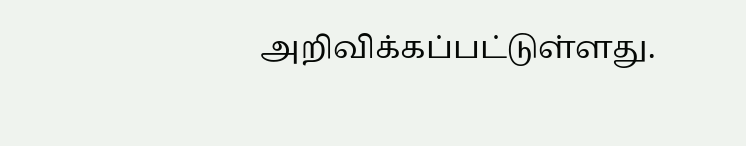அறிவிக்கப்பட்டுள்ளது.